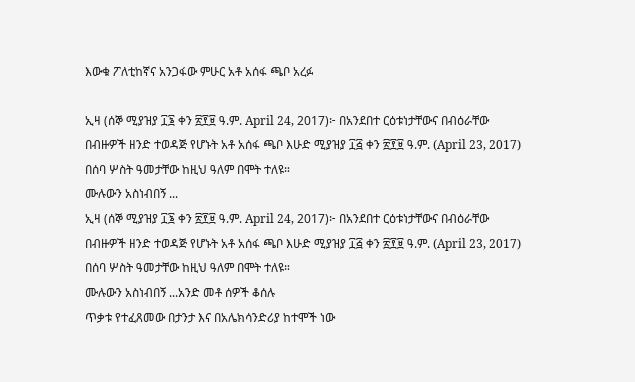እውቁ ፖለቲከኛና አንጋፋው ምሁር አቶ አሰፋ ጫቦ አረፉ

ኢዛ (ሰኞ ሚያዝያ ፲፮ ቀን ፳፻፱ ዓ.ም. April 24, 2017)፦ በአንደበተ ርዕቱነታቸውና በብዕራቸው በብዙዎች ዘንድ ተወዳጅ የሆኑት አቶ አሰፋ ጫቦ እሁድ ሚያዝያ ፲፭ ቀን ፳፻፱ ዓ.ም. (April 23, 2017) በሰባ ሦስት ዓመታቸው ከዚህ ዓለም በሞት ተለዩ።
ሙሉውን አስነብበኝ ...
ኢዛ (ሰኞ ሚያዝያ ፲፮ ቀን ፳፻፱ ዓ.ም. April 24, 2017)፦ በአንደበተ ርዕቱነታቸውና በብዕራቸው በብዙዎች ዘንድ ተወዳጅ የሆኑት አቶ አሰፋ ጫቦ እሁድ ሚያዝያ ፲፭ ቀን ፳፻፱ ዓ.ም. (April 23, 2017) በሰባ ሦስት ዓመታቸው ከዚህ ዓለም በሞት ተለዩ።
ሙሉውን አስነብበኝ ...አንድ መቶ ሰዎች ቆሰሉ
ጥቃቱ የተፈጸመው በታንታ እና በአሌክሳንድሪያ ከተሞች ነው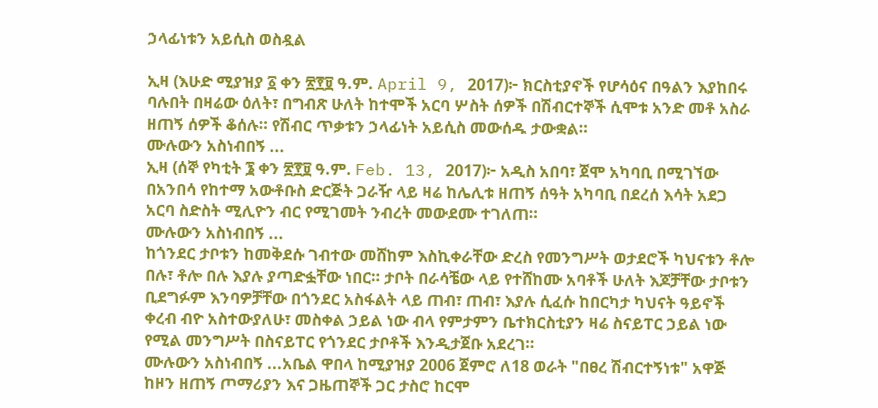ኃላፊነቱን አይሲስ ወስዷል

ኢዛ (እሁድ ሚያዝያ ፩ ቀን ፳፻፱ ዓ.ም. April 9, 2017)፦ ክርስቲያኖች የሆሳዕና በዓልን እያከበሩ ባሉበት በዛሬው ዕለት፣ በግብጽ ሁለት ከተሞች አርባ ሦስት ሰዎች በሽብርተኞች ሲሞቱ አንድ መቶ አስራ ዘጠኝ ሰዎች ቆሰሉ። የሽብር ጥቃቱን ኃላፊነት አይሲስ መውሰዱ ታውቋል።
ሙሉውን አስነብበኝ ...
ኢዛ (ሰኞ የካቲት ፮ ቀን ፳፻፱ ዓ.ም. Feb. 13, 2017)፦ አዲስ አበባ፣ ጀሞ አካባቢ በሚገኘው በአንበሳ የከተማ አውቶቡስ ድርጅት ጋራዥ ላይ ዛሬ ከሌሊቱ ዘጠኝ ሰዓት አካባቢ በደረሰ እሳት አደጋ አርባ ስድስት ሚሊዮን ብር የሚገመት ንብረት መውደሙ ተገለጠ።
ሙሉውን አስነብበኝ ...
ከጎንደር ታቦቱን ከመቅደሱ ገብተው መሸከም እስኪቀራቸው ድረስ የመንግሥት ወታደሮች ካህናቱን ቶሎ በሉ፣ ቶሎ በሉ እያሉ ያጣድፏቸው ነበር። ታቦት በራሳቼው ላይ የተሸከሙ አባቶች ሁለት እጆቻቸው ታቦቱን ቢደግፉም እንባዎቻቸው በጎንደር አስፋልት ላይ ጠብ፣ ጠብ፣ እያሉ ሲፈሱ ከበርካታ ካህናት ዓይኖች ቀረብ ብዮ አስተውያለሁ፣ መስቀል ኃይል ነው ብላ የምታምን ቤተክርስቲያን ዛሬ ስናይፐር ኃይል ነው የሚል መንግሥት በስናይፐር የጎንደር ታቦቶች እንዲታጀቡ አደረገ።
ሙሉውን አስነብበኝ ...አቤል ዋበላ ከሚያዝያ 2006 ጀምሮ ለ18 ወራት "በፀረ ሽብርተኝነቱ" አዋጅ ከዞን ዘጠኝ ጦማሪያን እና ጋዜጠኞች ጋር ታስሮ ከርሞ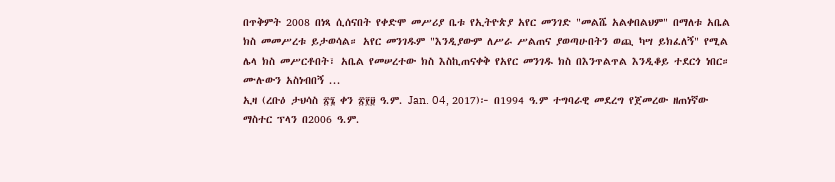በጥቅምት 2008 በነጻ ሲሰናበት የቀድሞ መሥሪያ ቤቱ የኢትዮጵያ አየር መንገድ "መልሼ አልቀበልህም" በማለቱ አቤል ክስ መመሥረቱ ይታወሳል። አየር መንገዱም "እንዲያውም ለሥራ ሥልጠና ያወጣሁበትን ወጪ ካሣ ይክፈለኝ" የሚል ሌላ ክስ መሥርቶበት፣ አቤል የመሠረተው ክስ እስኪጠናቀቅ የአየር መንገዱ ክስ በእንጥልጥል እንዲቆይ ተደርጎ ነበር።
ሙሉውን አስነብበኝ ...
ኢዛ (ረቡዕ ታህሳስ ፳፮ ቀን ፳፻፱ ዓ.ም. Jan. 04, 2017)፦ በ1994 ዓ.ም ተግባራዊ መደረግ የጀመረው ዘጠነኛው ማስተር ፕላን በ2006 ዓ.ም.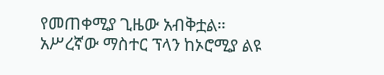የመጠቀሚያ ጊዜው አብቅቷል። አሥረኛው ማስተር ፕላን ከኦሮሚያ ልዩ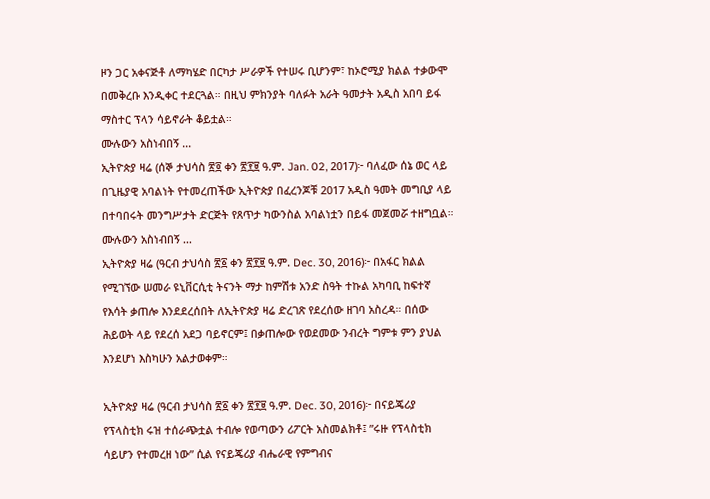ዞን ጋር አቀናጅቶ ለማካሄድ በርካታ ሥራዎች የተሠሩ ቢሆንም፣ ከኦሮሚያ ክልል ተቃውሞ በመቅረቡ እንዲቀር ተደርጓል። በዚህ ምክንያት ባለፉት አራት ዓመታት አዲስ አበባ ይፋ ማስተር ፕላን ሳይኖራት ቆይቷል።
ሙሉውን አስነብበኝ ...
ኢትዮጵያ ዛሬ (ሰኞ ታህሳስ ፳፬ ቀን ፳፻፱ ዓ.ም. Jan. 02, 2017)፦ ባለፈው ሰኔ ወር ላይ በጊዜያዊ አባልነት የተመረጠችው ኢትዮጵያ በፈረንጆቹ 2017 አዲስ ዓመት መግቢያ ላይ በተባበሩት መንግሥታት ድርጅት የጸጥታ ካውንስል አባልነቷን በይፋ መጀመሯ ተዘግቧል።
ሙሉውን አስነብበኝ ...
ኢትዮጵያ ዛሬ (ዓርብ ታህሳስ ፳፩ ቀን ፳፻፱ ዓ.ም. Dec. 30, 2016)፦ በአፋር ክልል የሚገኘው ሠመራ ዩኒቨርሲቲ ትናንት ማታ ከምሽቱ አንድ ስዓት ተኩል አካባቢ ከፍተኛ የእሳት ቃጠሎ እንደደረሰበት ለኢትዮጵያ ዛሬ ድረገጽ የደረሰው ዘገባ አስረዳ። በሰው ሕይወት ላይ የደረሰ አደጋ ባይኖርም፤ በቃጠሎው የወደመው ንብረት ግምቱ ምን ያህል እንደሆነ እስካሁን አልታወቀም።

ኢትዮጵያ ዛሬ (ዓርብ ታህሳስ ፳፩ ቀን ፳፻፱ ዓ.ም. Dec. 30, 2016)፦ በናይጄሪያ የፕላስቲክ ሩዝ ተሰራጭቷል ተብሎ የወጣውን ሪፖርት አስመልክቶ፤ ”ሩዙ የፕላስቲክ ሳይሆን የተመረዘ ነው” ሲል የናይጄሪያ ብሔራዊ የምግብና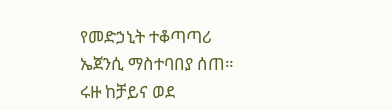የመድኃኒት ተቆጣጣሪ ኤጀንሲ ማስተባበያ ሰጠ። ሩዙ ከቻይና ወደ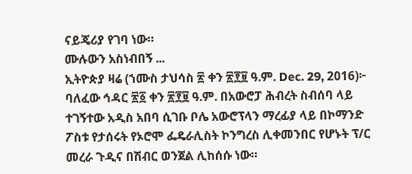ናይጄሪያ የገባ ነው።
ሙሉውን አስነብበኝ ...
ኢትዮጵያ ዛሬ (ኀሙስ ታህሳስ ፳ ቀን ፳፻፱ ዓ.ም. Dec. 29, 2016)፦ ባለፈው ኅዳር ፳፩ ቀን ፳፻፱ ዓ.ም. በአውሮፓ ሕብረት ስብሰባ ላይ ተገኝተው አዲስ አበባ ሲገቡ ቦሌ አውሮፕላን ማረፊያ ላይ በኮማንድ ፖስቱ የታሰሩት የኦሮሞ ፌዴራሊስት ኮንግረስ ሊቀመንበር የሆኑት ፕ/ር መረራ ጉዲና በሽብር ወንጀል ሊከሰሱ ነው።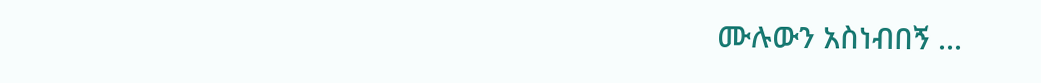ሙሉውን አስነብበኝ ...